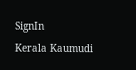SignIn
Kerala Kaumudi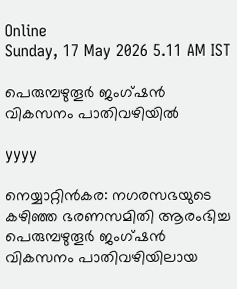Online
Sunday, 17 May 2026 5.11 AM IST

പെരുമ്പഴുതൂർ ജംഗ്ഷൻ വികസനം പാതിവഴിയിൽ

yyyy

നെയ്യാറ്റിൻകര: നഗരസഭയുടെ കഴിഞ്ഞ ഭരണസമിതി ആരംഭിച്ച പെരുമ്പഴുതൂർ ജംഗ്ഷൻ വികസനം പാതിവഴിയിലായ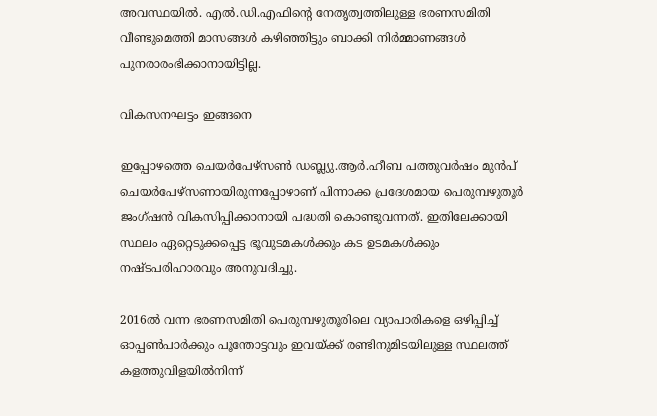അവസ്ഥയിൽ. എൽ.ഡി.എഫിന്റെ നേതൃത്വത്തിലുള്ള ഭരണസമിതി വീണ്ടുമെത്തി മാസങ്ങൾ കഴിഞ്ഞിട്ടും ബാക്കി നിർമ്മാണങ്ങൾ പുനരാരംഭിക്കാനായിട്ടില്ല.

വികസനഘട്ടം ഇങ്ങനെ

ഇപ്പോഴത്തെ ചെയർപേഴ്‌സൺ ഡബ്ല്യു.ആർ.ഹീബ പത്തുവർഷം മുൻപ് ചെയർപേഴ്‌സണായിരുന്നപ്പോഴാണ് പിന്നാക്ക പ്രദേശമായ പെരുമ്പഴുതൂർ ജംഗ്ഷൻ വികസിപ്പിക്കാനായി പദ്ധതി കൊണ്ടുവന്നത്. ഇതിലേക്കായി സ്ഥലം ഏറ്റെടുക്കപ്പെട്ട ഭൂവുടമകൾക്കും കട ഉടമകൾക്കും നഷ്ടപരിഹാരവും അനുവദിച്ചു.

2016ൽ വന്ന ഭരണസമിതി പെരുമ്പഴുതൂരിലെ വ്യാപാരികളെ ഒഴിപ്പിച്ച് ഓപ്പൺപാർക്കും പൂന്തോട്ടവും ഇവയ്ക്ക് രണ്ടിനുമിടയിലുള്ള സ്ഥലത്ത് കളത്തുവിളയിൽനിന്ന്‌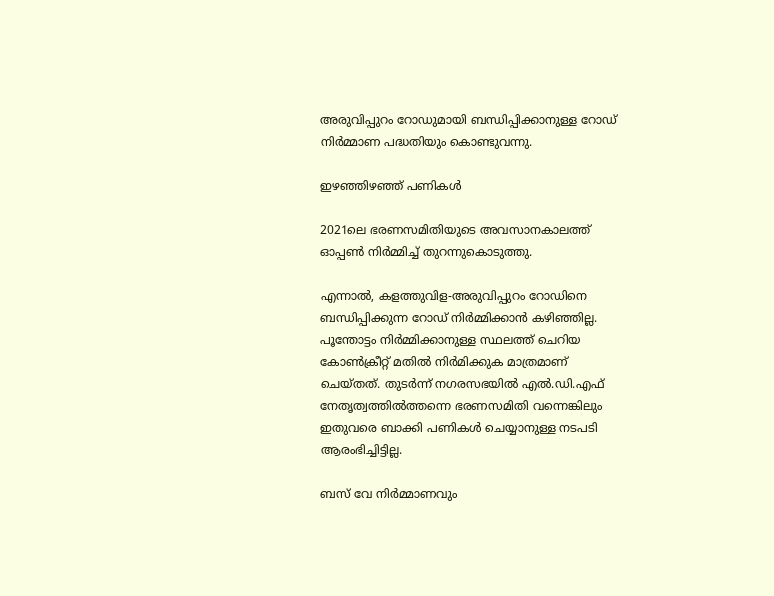അരുവിപ്പുറം റോഡുമായി ബന്ധിപ്പിക്കാനുള്ള റോഡ് നിർമ്മാണ പദ്ധതിയും കൊണ്ടുവന്നു.

ഇഴഞ്ഞിഴഞ്ഞ് പണികൾ

2021ലെ ഭരണസമിതിയുടെ അവസാനകാലത്ത് ഓപ്പൺ നിർമ്മിച്ച് തുറന്നുകൊടുത്തു.

എന്നാൽ, കളത്തുവിള-അരുവിപ്പുറം റോഡിനെ ബന്ധിപ്പിക്കുന്ന റോഡ് നിർമ്മിക്കാൻ കഴിഞ്ഞില്ല. പൂന്തോട്ടം നിർമ്മിക്കാനുള്ള സ്ഥലത്ത് ചെറിയ കോൺക്രീറ്റ് മതിൽ നിർമിക്കുക മാത്രമാണ് ചെയ്തത്. തുടർന്ന് നഗരസഭയിൽ എൽ.ഡി.എഫ് നേതൃത്വത്തിൽത്തന്നെ ഭരണസമിതി വന്നെങ്കിലും ഇതുവരെ ബാക്കി പണികൾ ചെയ്യാനുള്ള നടപടി ആരംഭിച്ചിട്ടില്ല.

ബസ് വേ നിർമ്മാണവും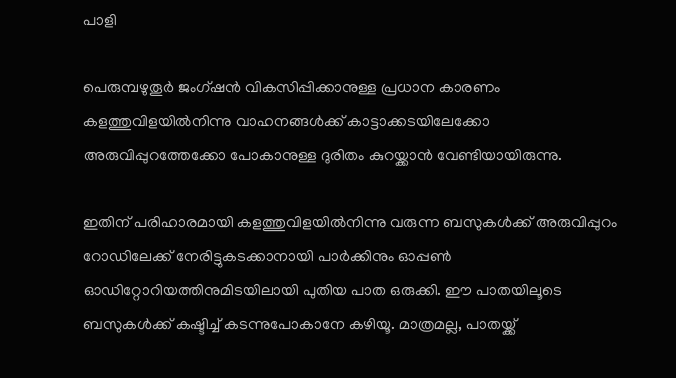പാളി

പെരുമ്പഴുതൂർ ജംഗ്ഷൻ വികസിപ്പിക്കാനുള്ള പ്രധാന കാരണം കളത്തുവിളയിൽനിന്നു വാഹനങ്ങൾക്ക് കാട്ടാക്കടയിലേക്കോ അരുവിപ്പുറത്തേക്കോ പോകാനുള്ള ദുരിതം കുറയ്ക്കാൻ വേണ്ടിയായിരുന്നു.

ഇതിന് പരിഹാരമായി കളത്തുവിളയിൽനിന്നു വരുന്ന ബസുകൾക്ക് അരുവിപ്പുറം റോഡിലേക്ക് നേരിട്ടുകടക്കാനായി പാർക്കിനും ഓപ്പൺ ഓഡിറ്റോറിയത്തിനുമിടയിലായി പുതിയ പാത ഒരുക്കി. ഈ പാതയിലൂടെ ബസുകൾക്ക്‌ കഷ്ടിച്ച് കടന്നുപോകാനേ കഴിയൂ. മാത്രമല്ല, പാതയ്ക്ക്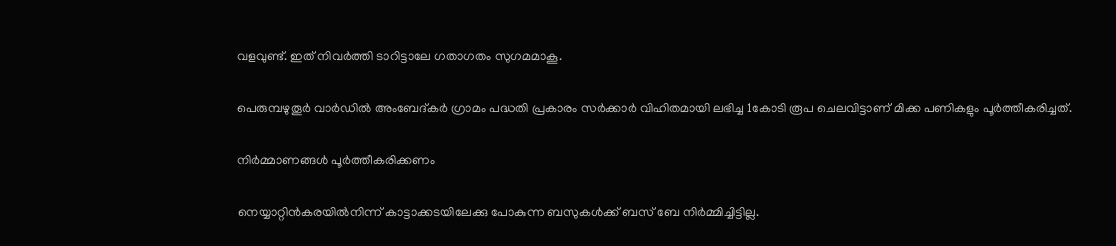വളവുണ്ട്. ഇത് നിവർത്തി ടാറിട്ടാലേ ഗതാഗതം സുഗമമാകൂ.

പെരുമ്പഴുതൂർ വാർഡിൽ അംബേദ്കർ ഗ്രാമം പദ്ധതി പ്രകാരം സർക്കാർ വിഹിതമായി ലഭിച്ച 1കോടി രൂപ ചെലവിട്ടാണ് മിക്ക പണികളും പൂർത്തീകരിച്ചത്.

നിർമ്മാണങ്ങൾ പൂർത്തീകരിക്കണം

നെയ്യാറ്റിൻകരയിൽനിന്ന്‌ കാട്ടാക്കടയിലേക്കു പോകുന്ന ബസുകൾക്ക് ബസ് ബേ നിർമ്മിച്ചിട്ടില്ല.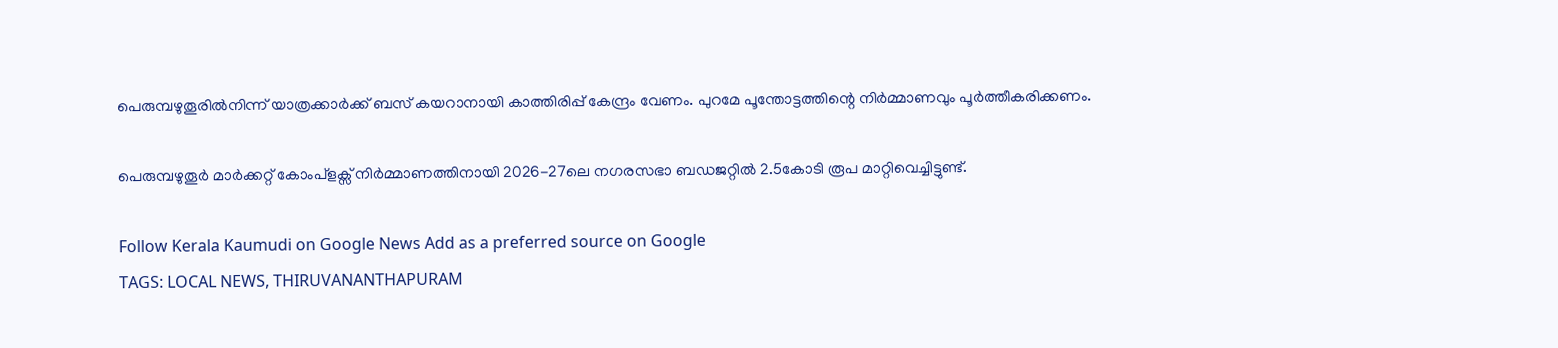പെരുമ്പഴുതൂരിൽനിന്ന്‌ യാത്രക്കാർക്ക് ബസ് കയറാനായി കാത്തിരിപ്പ് കേന്ദ്രം വേണം. പുറമേ പൂന്തോട്ടത്തിന്റെ നിർമ്മാണവും പൂർത്തീകരിക്കണം.

പെരുമ്പഴുതൂർ മാർക്കറ്റ് കോംപ്ളക്സ് നിർമ്മാണത്തിനായി 2026-27ലെ നഗരസഭാ ബഡജറ്റിൽ 2.5കോടി രൂപ മാറ്റിവെച്ചിട്ടുണ്ട്.

Follow Kerala Kaumudi on Google News Add as a preferred source on Google
TAGS: LOCAL NEWS, THIRUVANANTHAPURAM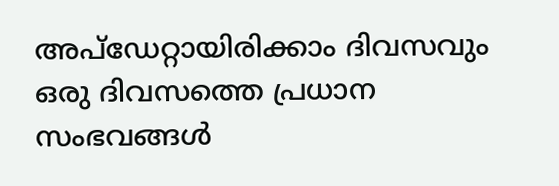അപ്ഡേറ്റായിരിക്കാം ദിവസവും
ഒരു ദിവസത്തെ പ്രധാന സംഭവങ്ങൾ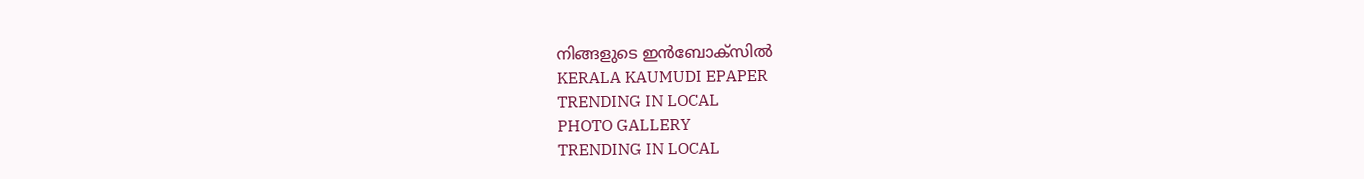നിങ്ങളുടെ ഇൻബോക്സിൽ
KERALA KAUMUDI EPAPER
TRENDING IN LOCAL
PHOTO GALLERY
TRENDING IN LOCAL